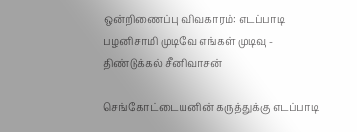ஒன்றிணைப்பு விவகாரம்: எடப்பாடி பழனிசாமி முடிவே எங்கள் முடிவு - திண்டுக்கல் சீனிவாசன்

செங்கோட்டையனின் கருத்துக்கு எடப்பாடி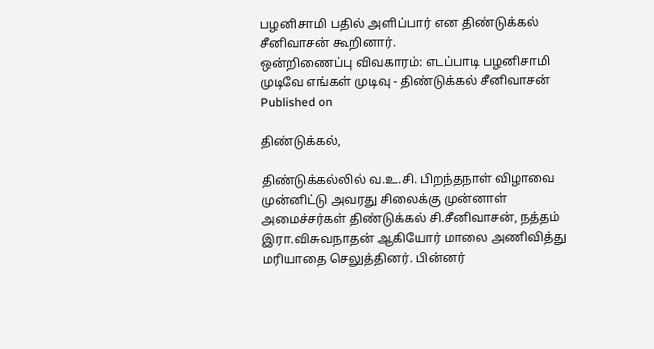பழனிசாமி பதில் அளிப்பார் என திண்டுக்கல் சீனிவாசன் கூறினார்.
ஒன்றிணைப்பு விவகாரம்: எடப்பாடி பழனிசாமி முடிவே எங்கள் முடிவு - திண்டுக்கல் சீனிவாசன்
Published on

திண்டுக்கல்,

திண்டுக்கல்லில் வ.உ.சி. பிறந்தநாள் விழாவை முன்னிட்டு அவரது சிலைக்கு முன்னாள் அமைச்சர்கள் திண்டுக்கல் சி.சீனிவாசன், நத்தம் இரா.விசுவநாதன் ஆகியோர் மாலை அணிவித்து மரியாதை செலுத்தினர். பின்னர்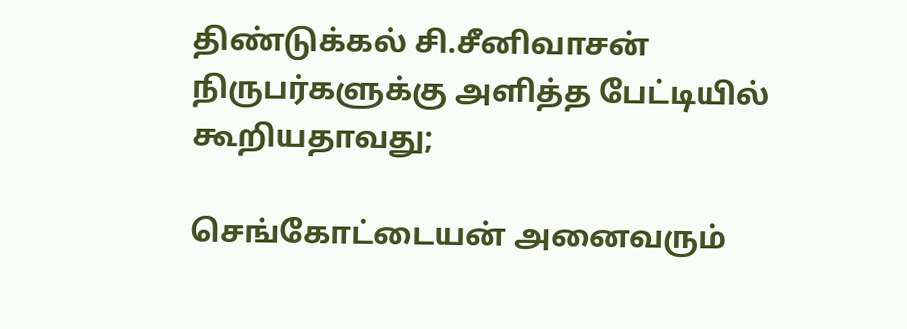திண்டுக்கல் சி.சீனிவாசன் நிருபர்களுக்கு அளித்த பேட்டியில் கூறியதாவது;

செங்கோட்டையன் அனைவரும்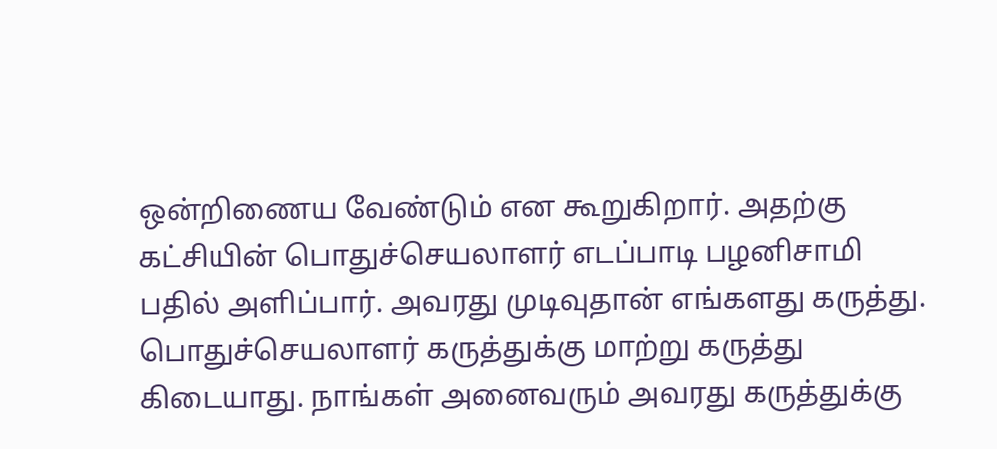ஒன்றிணைய வேண்டும் என கூறுகிறார். அதற்கு கட்சியின் பொதுச்செயலாளர் எடப்பாடி பழனிசாமி பதில் அளிப்பார். அவரது முடிவுதான் எங்களது கருத்து. பொதுச்செயலாளர் கருத்துக்கு மாற்று கருத்து கிடையாது. நாங்கள் அனைவரும் அவரது கருத்துக்கு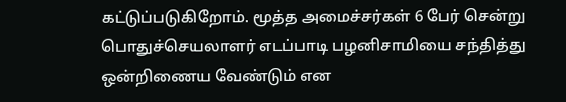கட்டுப்படுகிறோம். மூத்த அமைச்சர்கள் 6 பேர் சென்று பொதுச்செயலாளர் எடப்பாடி பழனிசாமியை சந்தித்து ஒன்றிணைய வேண்டும் என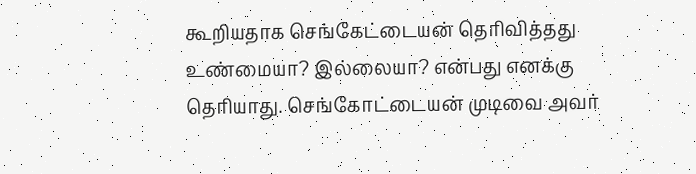கூறியதாக செங்கேட்டையன் தெரிவித்தது உண்மையா? இல்லையா? என்பது எனக்கு தெரியாது. செங்கோட்டையன் முடிவை அவர்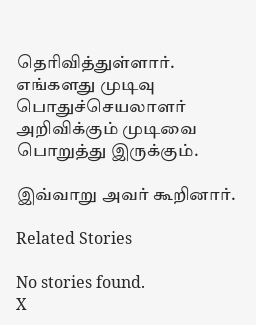தெரிவித்துள்ளார். எங்களது முடிவு பொதுச்செயலாளர் அறிவிக்கும் முடிவை பொறுத்து இருக்கும்.

இவ்வாறு அவர் கூறினார்.

Related Stories

No stories found.
X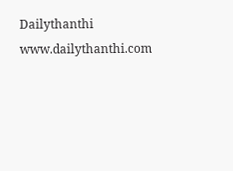Dailythanthi
www.dailythanthi.com